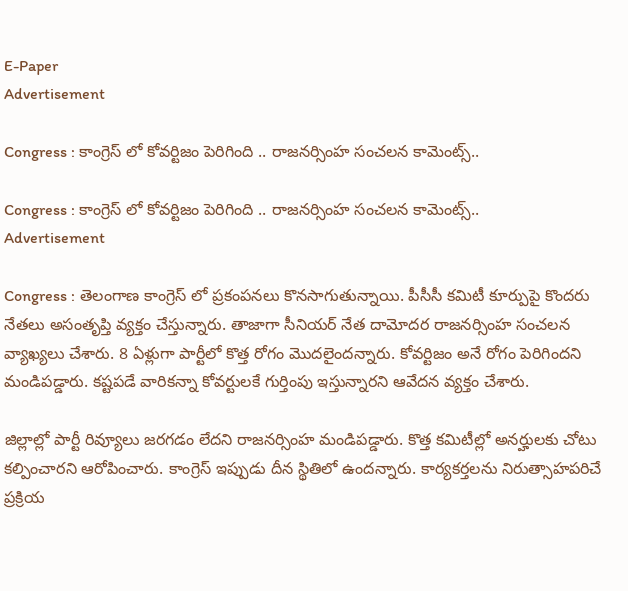E-Paper
Advertisement

Congress : కాంగ్రెస్ లో కోవర్టిజం పెరిగింది .. రాజనర్సింహ సంచలన కామెంట్స్..

Congress : కాంగ్రెస్ లో కోవర్టిజం పెరిగింది .. రాజనర్సింహ సంచలన కామెంట్స్..
Advertisement

Congress : తెలంగాణ కాంగ్రెస్ లో ప్రకంపనలు కొనసాగుతున్నాయి. పీసీసీ కమిటీ కూర్పుపై కొందరు నేతలు అసంతృప్తి వ్యక్తం చేస్తున్నారు. తాజాగా సీనియర్ నేత దామోదర రాజనర్సింహ సంచలన వ్యాఖ్యలు చేశారు. 8 ఏళ్లుగా పార్టీలో కొత్త రోగం మొదలైందన్నారు. కోవర్టిజం అనే రోగం పెరిగిందని మండిపడ్డారు. కష్టపడే వారికన్నా కోవర్టులకే గుర్తింపు ఇస్తున్నారని ఆవేదన వ్యక్తం చేశారు.

జిల్లాల్లో పార్టీ రివ్యూలు జరగడం లేదని రాజనర్సింహ మండిపడ్డారు. కొత్త కమిటీల్లో అనర్హులకు చోటు కల్పించారని ఆరోపించారు. కాంగ్రెస్ ఇప్పుడు దీన స్థితిలో ఉందన్నారు. కార్యకర్తలను నిరుత్సాహపరిచే ప్రక్రియ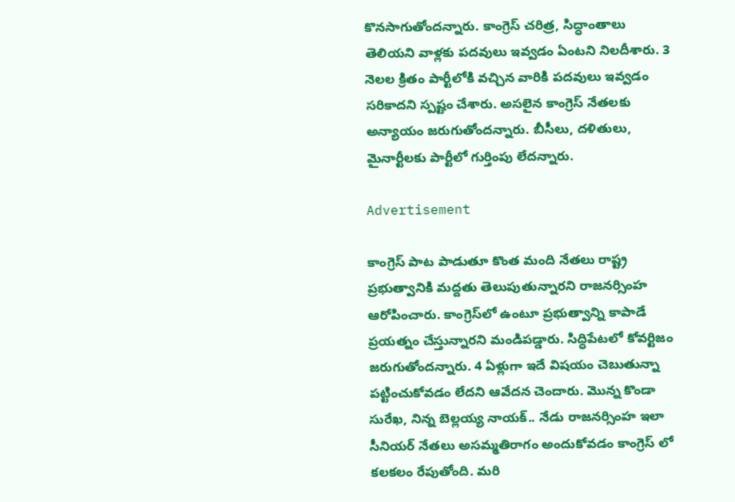కొనసాగుతోందన్నారు. కాంగ్రెస్ చరిత్ర, సిద్ధాంతాలు తెలియని వాళ్లకు పదవులు ఇవ్వడం ఏంటని నిలదీశారు. 3 నెలల క్రితం పార్టీలోకి వచ్చిన వారికి పదవులు ఇవ్వడం సరికాదని స్పష్టం చేశారు. అసలైన కాంగ్రెస్ నేతలకు అన్యాయం జరుగుతోందన్నారు. బీసీలు, దళితులు, మైనార్టీలకు పార్టీలో గుర్తింపు లేదన్నారు.

Advertisement

కాంగ్రెస్ పాట పాడుతూ కొంత మంది నేతలు రాష్ట్ర ప్రభుత్వానికి మద్దతు తెలుపుతున్నారని రాజనర్సింహ ఆరోపించారు. కాంగ్రెస్‌లో ఉంటూ ప్రభుత్వాన్ని కాపాడే ప్రయత్నం చేస్తున్నారని మండిపడ్డారు. సిద్ధిపేటలో కోవర్టిజం జరుగుతోందన్నారు. 4 ఏళ్లుగా ఇదే విషయం చెబుతున్నా పట్టించుకోవడం లేదని ఆవేదన చెందారు. మొన్న కొండా సురేఖ, నిన్న బెల్లయ్య నాయక్.. నేడు రాజనర్సింహ ఇలా సీనియర్ నేతలు అసమ్మతిరాగం అందుకోవడం కాంగ్రెస్ లో కలకలం రేపుతోంది. మరి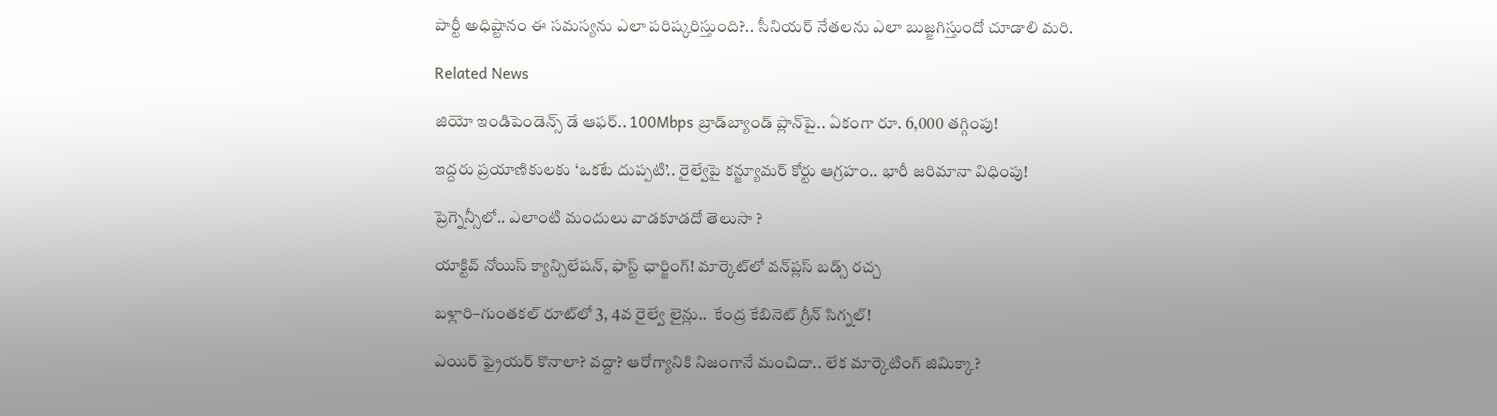పార్టీ అధిష్టానం ఈ సమస్యను ఎలా పరిష్కరిస్తుంది?.. సీనియర్ నేతలను ఎలా బుజ్జగిస్తుందో చూడాలి మరి.

Related News

జియో ఇండిపెండెన్స్ డే ఆఫర్.. 100Mbps బ్రాడ్‌బ్యాండ్ ప్లాన్‌పై.. ఏకంగా రూ. 6,000 తగ్గింపు!

ఇద్దరు ప్రయాణికులకు ‘ఒకటే దుప్పటి’.. రైల్వేపై కన్జ్యూమర్ కోర్టు ఆగ్రహం.. భారీ జరిమానా విధింపు!

ప్రెగ్నెన్సీలో.. ఎలాంటి మందులు వాడకూడదో తెలుసా ?

యాక్టివ్ నోయిస్ క్యాన్సిలేషన్, ఫాస్ట్ ఛార్జింగ్! మార్కెట్‌లో వన్‌ప్లస్ బడ్స్ రచ్చ

బళ్లారి–గుంతకల్ రూట్‌లో 3, 4వ రైల్వే లైన్లు..  కేంద్ర కేబినెట్ గ్రీన్ సిగ్నల్!

ఎయిర్ ఫ్రైయర్ కొనాలా? వద్దా? ఆరోగ్యానికి నిజంగానే మంచిదా.. లేక మార్కెటింగ్ జిమిక్కా?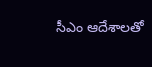సీఎం ఆదేశాలతో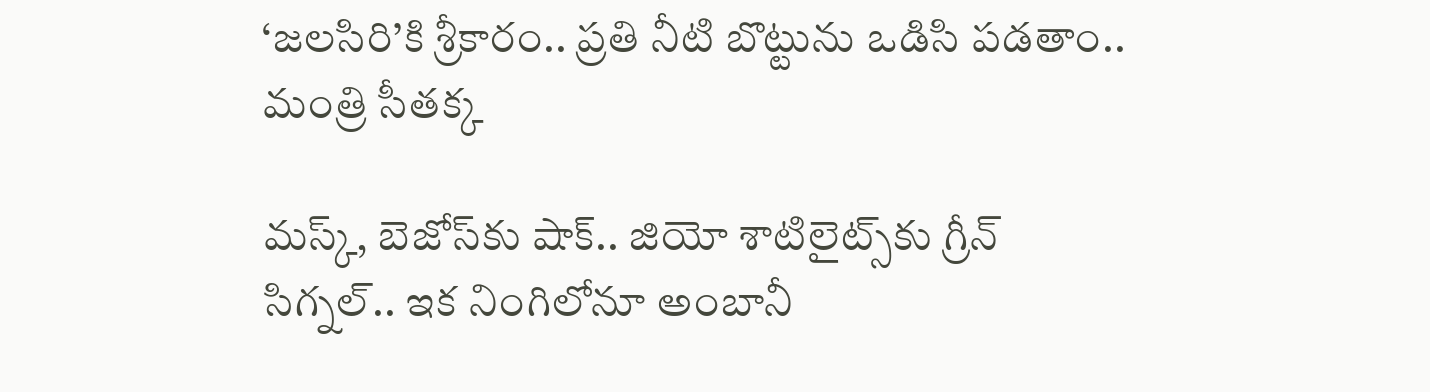‘జలసిరి’కి శ్రీకారం.. ప్రతి నీటి బొట్టును ఒడిసి పడతాం.. మంత్రి సీతక్క

మస్క్, బెజోస్‌కు షాక్.. జియో శాటిలైట్స్‌కు గ్రీన్ సిగ్నల్.. ఇక నింగిలోనూ అంబానీ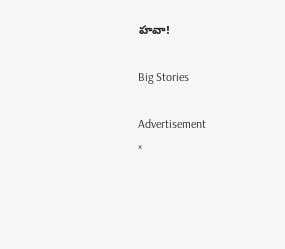హవా!

Big Stories

Advertisement
×